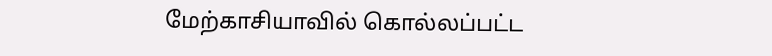மேற்காசியாவில் கொல்லப்பட்ட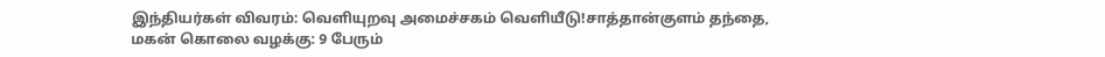இந்தியர்கள் விவரம்: வெளியுறவு அமைச்சகம் வெளியீடு!சாத்தான்குளம் தந்தை, மகன் கொலை வழக்கு: 9 பேரும்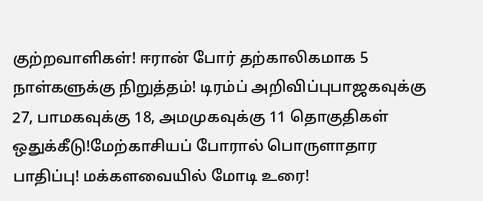குற்றவாளிகள்! ஈரான் போர் தற்காலிகமாக 5 நாள்களுக்கு நிறுத்தம்! டிரம்ப் அறிவிப்புபாஜகவுக்கு 27, பாமகவுக்கு 18, அமமுகவுக்கு 11 தொகுதிகள் ஒதுக்கீடு!மேற்காசியப் போரால் பொருளாதார பாதிப்பு! மக்களவையில் மோடி உரை!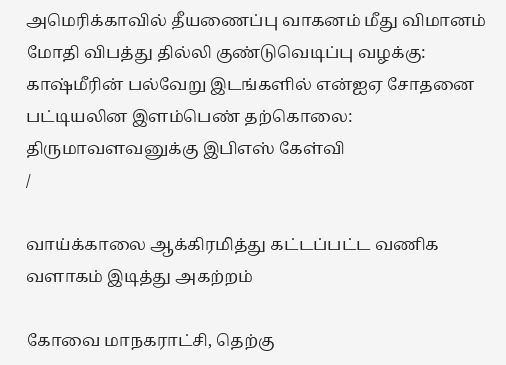அமெரிக்காவில் தீயணைப்பு வாகனம் மீது விமானம் மோதி விபத்து தில்லி குண்டுவெடிப்பு வழக்கு: காஷ்மீரின் பல்வேறு இடங்களில் என்ஐஏ சோதனை பட்டியலின இளம்பெண் தற்கொலை: திருமாவளவனுக்கு இபிஎஸ் கேள்வி
/

வாய்க்காலை ஆக்கிரமித்து கட்டப்பட்ட வணிக வளாகம் இடித்து அகற்றம்

கோவை மாநகராட்சி, தெற்கு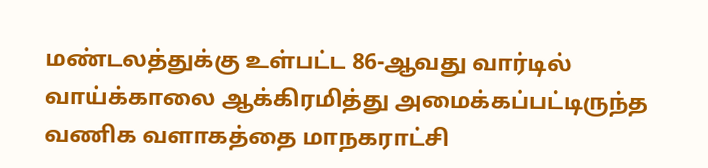மண்டலத்துக்கு உள்பட்ட 86-ஆவது வார்டில் வாய்க்காலை ஆக்கிரமித்து அமைக்கப்பட்டிருந்த வணிக வளாகத்தை மாநகராட்சி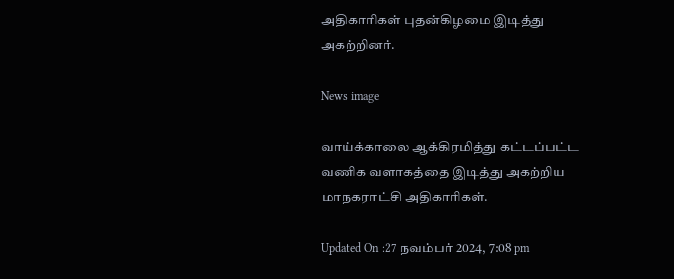அதிகாரிகள் புதன்கிழமை இடித்து அகற்றினர்.

News image

வாய்க்காலை ஆக்கிரமித்து கட்டப்பட்ட வணிக வளாகத்தை இடித்து அகற்றிய மாநகராட்சி அதிகாரிகள்.

Updated On :27 நவம்பர் 2024, 7:08 pm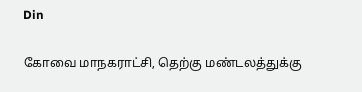Din

கோவை மாநகராட்சி, தெற்கு மண்டலத்துக்கு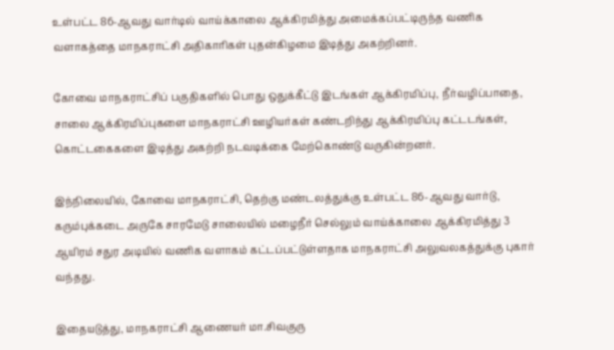உள்பட்ட 86-ஆவது வார்டில் வாய்க்காலை ஆக்கிரமித்து அமைக்கப்பட்டிருந்த வணிக வளாகத்தை மாநகராட்சி அதிகாரிகள் புதன்கிழமை இடித்து அகற்றினர்.

கோவை மாநகராட்சிப் பகுதிகளில் பொது ஒதுக்கீட்டு இடங்கள் ஆக்கிரமிப்பு, நீர்வழிப்பாதை, சாலை ஆக்கிரமிப்புகளை மாநகராட்சி ஊழியர்கள் கண்டறிந்து ஆக்கிரமிப்பு கட்டடங்கள், கொட்டகைகளை இடித்து அகற்றி நடவடிக்கை மேற்கொண்டு வருகின்றனர்.

இந்நிலையில், கோவை மாநகராட்சி, தெற்கு மண்டலத்துக்கு உள்பட்ட 86-ஆவது வார்டு, கரும்புக்கடை அருகே சாரமேடு சாலையில் மழைநீர் செல்லும் வாய்க்காலை ஆக்கிரமித்து 3 ஆயிரம் சதுர அடியில் வணிக வளாகம் கட்டப்பட்டுள்ளதாக மாநகராட்சி அலுவலகத்துக்கு புகார் வந்தது.

இதையடுத்து, மாநகராட்சி ஆணையர் மா.சிவகுரு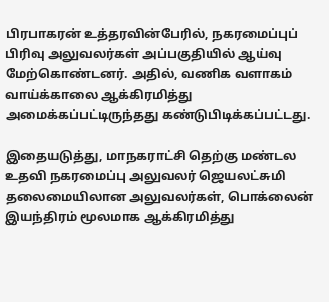பிரபாகரன் உத்தரவின்பேரில், நகரமைப்புப் பிரிவு அலுவலர்கள் அப்பகுதியில் ஆய்வு மேற்கொண்டனர். அதில், வணிக வளாகம் வாய்க்காலை ஆக்கிரமித்து அமைக்கப்பட்டிருந்தது கண்டுபிடிக்கப்பட்டது.

இதையடுத்து, மாநகராட்சி தெற்கு மண்டல உதவி நகரமைப்பு அலுவலர் ஜெயலட்சுமி தலைமையிலான அலுவலர்கள், பொக்லைன் இயந்திரம் மூலமாக ஆக்கிரமித்து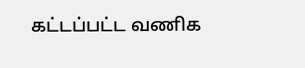கட்டப்பட்ட வணிக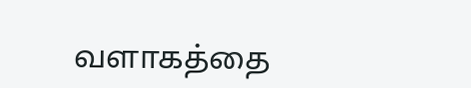வளாகத்தை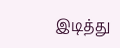இடித்து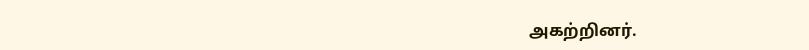அகற்றினர்.